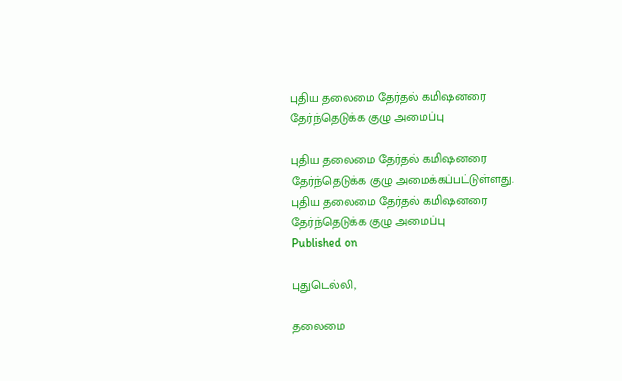புதிய தலைமை தேர்தல் கமிஷனரை தேர்ந்தெடுக்க குழு அமைப்பு

புதிய தலைமை தேர்தல் கமிஷனரை தேர்ந்தெடுக்க குழு அமைக்கப்பட்டுள்ளது.
புதிய தலைமை தேர்தல் கமிஷனரை தேர்ந்தெடுக்க குழு அமைப்பு
Published on

புதுடெல்லி,

தலைமை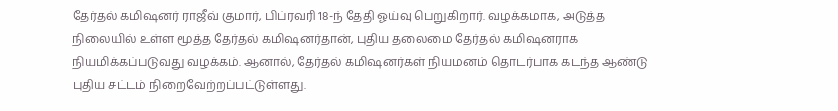தேர்தல் கமிஷனர் ராஜீவ் குமார், பிப்ரவரி 18-ந் தேதி ஓய்வு பெறுகிறார். வழக்கமாக, அடுத்த நிலையில் உள்ள மூத்த தேர்தல் கமிஷனர்தான், புதிய தலைமை தேர்தல் கமிஷனராக நியமிக்கப்படுவது வழக்கம். ஆனால், தேர்தல் கமிஷனர்கள் நியமனம் தொடர்பாக கடந்த ஆண்டு புதிய சட்டம் நிறைவேற்றப்பட்டுள்ளது.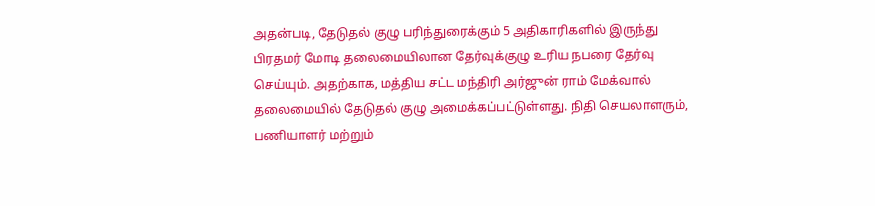அதன்படி, தேடுதல் குழு பரிந்துரைக்கும் 5 அதிகாரிகளில் இருந்து பிரதமர் மோடி தலைமையிலான தேர்வுக்குழு உரிய நபரை தேர்வு செய்யும். அதற்காக, மத்திய சட்ட மந்திரி அர்ஜுன் ராம் மேக்வால் தலைமையில் தேடுதல் குழு அமைக்கப்பட்டுள்ளது. நிதி செயலாளரும், பணியாளர் மற்றும்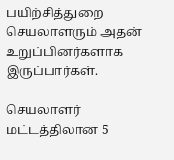பயிற்சித்துறை செயலாளரும் அதன் உறுப்பினர்களாக இருப்பார்கள்.

செயலாளர் மட்டத்திலான 5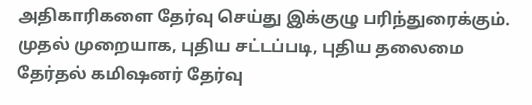அதிகாரிகளை தேர்வு செய்து இக்குழு பரிந்துரைக்கும். முதல் முறையாக, புதிய சட்டப்படி, புதிய தலைமை தேர்தல் கமிஷனர் தேர்வு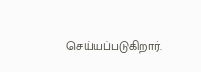செய்யப்படுகிறார்.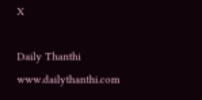X

Daily Thanthi
www.dailythanthi.com